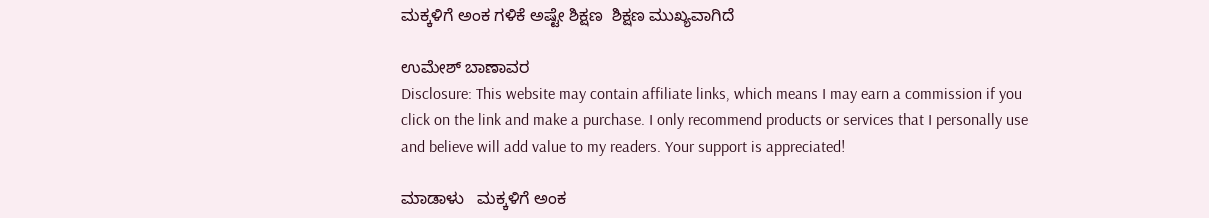ಮಕ್ಕಳಿಗೆ ಅಂಕ ಗಳಿಕೆ ಅಷ್ಟೇ ಶಿಕ್ಷಣ  ಶಿಕ್ಷಣ ಮುಖ್ಯವಾಗಿದೆ

ಉಮೇಶ್ ಬಾಣಾವರ
Disclosure: This website may contain affiliate links, which means I may earn a commission if you click on the link and make a purchase. I only recommend products or services that I personally use and believe will add value to my readers. Your support is appreciated!

ಮಾಡಾಳು   ಮಕ್ಕಳಿಗೆ ಅಂಕ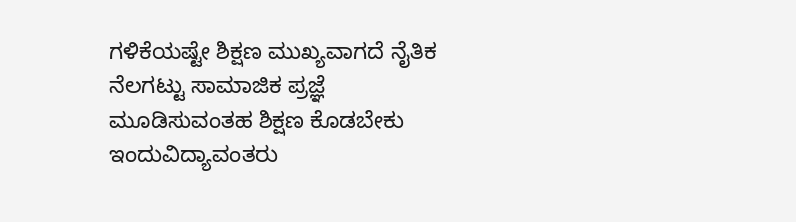ಗಳಿಕೆಯಷ್ಟೇ ಶಿಕ್ಷಣ ಮುಖ್ಯವಾಗದೆ ನೈತಿಕ ನೆಲಗಟ್ಟು ಸಾಮಾಜಿಕ ಪ್ರಜ್ಞೆ ಮೂಡಿಸುವಂತಹ ಶಿಕ್ಷಣ ಕೊಡಬೇಕು ಇಂದುವಿದ್ಯಾವಂತರು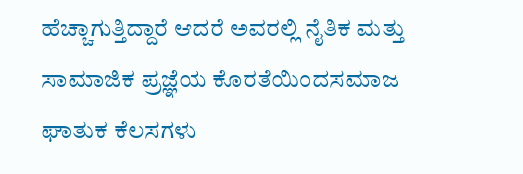ಹೆಚ್ಚಾಗುತ್ತಿದ್ದಾರೆ ಆದರೆ ಅವರಲ್ಲಿ ನೈತಿಕ ಮತ್ತು ಸಾಮಾಜಿಕ ಪ್ರಜ್ಞೆಯ ಕೊರತೆಯಿಂದಸಮಾಜ ಘಾತುಕ ಕೆಲಸಗಳು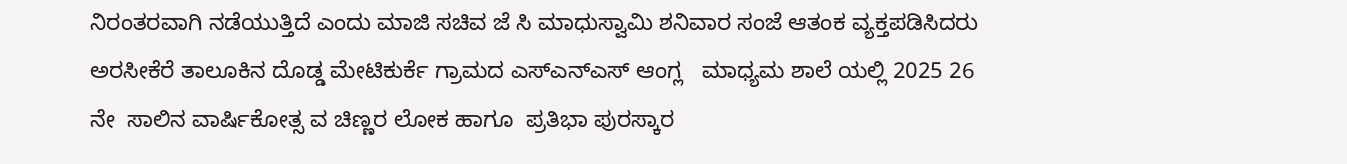ನಿರಂತರವಾಗಿ ನಡೆಯುತ್ತಿದೆ ಎಂದು ಮಾಜಿ ಸಚಿವ ಜೆ ಸಿ ಮಾಧುಸ್ವಾಮಿ ಶನಿವಾರ ಸಂಜೆ ಆತಂಕ ವ್ಯಕ್ತಪಡಿಸಿದರು             ಅರಸೀಕೆರೆ ತಾಲೂಕಿನ ದೊಡ್ಡ ಮೇಟಿಕುರ್ಕೆ ಗ್ರಾಮದ ಎಸ್ಎನ್ಎಸ್ ಆಂಗ್ಲ   ಮಾಧ್ಯಮ ಶಾಲೆ ಯಲ್ಲಿ 2025 26 ನೇ  ಸಾಲಿನ ವಾರ್ಷಿಕೋತ್ಸ ವ ಚಿಣ್ಣರ ಲೋಕ ಹಾಗೂ  ಪ್ರತಿಭಾ ಪುರಸ್ಕಾರ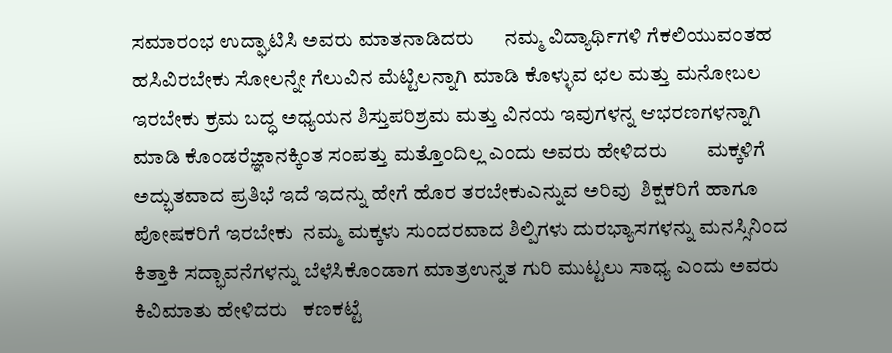ಸಮಾರಂಭ ಉದ್ಘಾಟಿಸಿ ಅವರು ಮಾತನಾಡಿದರು      ನಮ್ಮ ವಿದ್ಯಾರ್ಥಿಗಳಿ ಗೆಕಲಿಯುವಂತಹ ಹಸಿವಿರಬೇಕು ಸೋಲನ್ನೇ ಗೆಲುವಿನ ಮೆಟ್ಟಿಲನ್ನಾಗಿ ಮಾಡಿ ಕೊಳ್ಳುವ ಛಲ ಮತ್ತು ಮನೋಬಲ ಇರಬೇಕು ಕ್ರಮ ಬದ್ಧ ಅಧ್ಯಯನ ಶಿಸ್ತುಪರಿಶ್ರಮ ಮತ್ತು ವಿನಯ ಇವುಗಳನ್ನ ಆಭರಣಗಳನ್ನಾಗಿ ಮಾಡಿ ಕೊಂಡರೆಜ್ಞಾನಕ್ಕಿಂತ ಸಂಪತ್ತು ಮತ್ತೊಂದಿಲ್ಲ ಎಂದು ಅವರು ಹೇಳಿದರು        ಮಕ್ಕಳಿಗೆ ಅದ್ಭುತವಾದ ಪ್ರತಿಭೆ ಇದೆ ಇದನ್ನು ಹೇಗೆ ಹೊರ ತರಬೇಕುಎನ್ನುವ ಅರಿವು  ಶಿಕ್ಷಕರಿಗೆ ಹಾಗೂ ಪೋಷಕರಿಗೆ ಇರಬೇಕು  ನಮ್ಮ ಮಕ್ಕಳು ಸುಂದರವಾದ ಶಿಲ್ಪಿಗಳು ದುರಭ್ಯಾಸಗಳನ್ನು ಮನಸ್ಸಿನಿಂದ ಕಿತ್ತಾಕಿ ಸದ್ಭಾವನೆಗಳನ್ನು ಬೆಳೆಸಿಕೊಂಡಾಗ ಮಾತ್ರಉನ್ನತ ಗುರಿ ಮುಟ್ಟಲು ಸಾಧ್ಯ ಎಂದು ಅವರು ಕಿವಿಮಾತು ಹೇಳಿದರು   ಕಣಕಟ್ಟೆ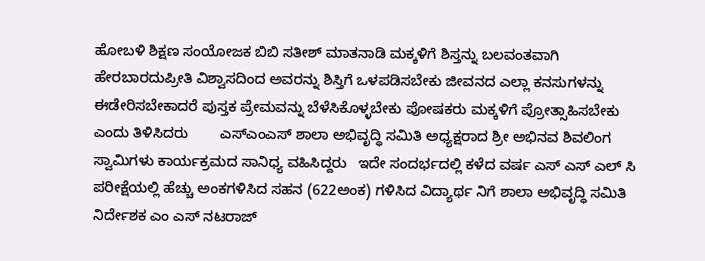ಹೋಬಳಿ ಶಿಕ್ಷಣ ಸಂಯೋಜಕ ಬಿಬಿ ಸತೀಶ್ ಮಾತನಾಡಿ ಮಕ್ಕಳಿಗೆ ಶಿಸ್ತನ್ನು ಬಲವಂತವಾಗಿ ಹೇರಬಾರದುಪ್ರೀತಿ ವಿಶ್ವಾಸದಿಂದ ಅವರನ್ನು ಶಿಸ್ತಿಗೆ ಒಳಪಡಿಸಬೇಕು ಜೀವನದ ಎಲ್ಲಾ ಕನಸುಗಳನ್ನು ಈಡೇರಿಸಬೇಕಾದರೆ ಪುಸ್ತಕ ಪ್ರೇಮವನ್ನು ಬೆಳೆಸಿಕೊಳ್ಳಬೇಕು ಪೋಷಕರು ಮಕ್ಕಳಿಗೆ ಪ್ರೋತ್ಸಾಹಿಸಬೇಕು ಎಂದು ತಿಳಿಸಿದರು        ಎಸ್ಎಂಎಸ್ ಶಾಲಾ ಅಭಿವೃದ್ಧಿ ಸಮಿತಿ ಅಧ್ಯಕ್ಷರಾದ ಶ್ರೀ ಅಭಿನವ ಶಿವಲಿಂಗ ಸ್ವಾಮಿಗಳು ಕಾರ್ಯಕ್ರಮದ ಸಾನಿಧ್ಯ ವಹಿಸಿದ್ದರು   ಇದೇ ಸಂದರ್ಭದಲ್ಲಿ ಕಳೆದ ವರ್ಷ ಎಸ್ ಎಸ್ ಎಲ್ ಸಿ ಪರೀಕ್ಷೆಯಲ್ಲಿ ಹೆಚ್ಚು ಅಂಕಗಳಿಸಿದ ಸಹನ (622ಅಂಕ) ಗಳಿಸಿದ ವಿದ್ಯಾರ್ಥ ನಿಗೆ ಶಾಲಾ ಅಭಿವೃದ್ಧಿ ಸಮಿತಿ ನಿರ್ದೇಶಕ ಎಂ ಎಸ್ ನಟರಾಜ್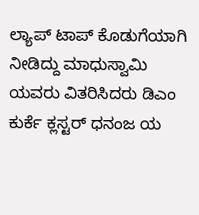ಲ್ಯಾಪ್ ಟಾಪ್ ಕೊಡುಗೆಯಾಗಿ ನೀಡಿದ್ದು ಮಾಧುಸ್ವಾಮಿ ಯವರು ವಿತರಿಸಿದರು ಡಿಎಂ ಕುರ್ಕೆ ಕ್ಲಸ್ಟರ್ ಧನಂಜ ಯ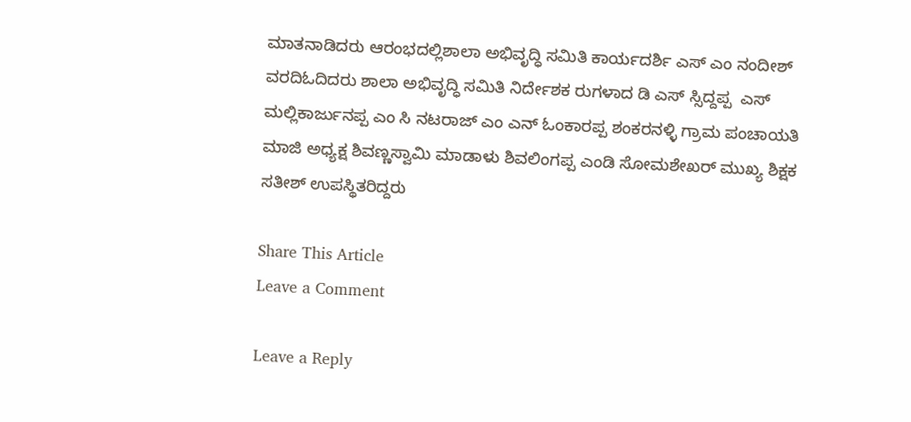ಮಾತನಾಡಿದರು ಆರಂಭದಲ್ಲಿಶಾಲಾ ಅಭಿವೃದ್ಧಿ ಸಮಿತಿ ಕಾರ್ಯದರ್ಶಿ ಎಸ್ ಎಂ ನಂದೀಶ್ ವರದಿಓದಿದರು ಶಾಲಾ ಅಭಿವೃದ್ಧಿ ಸಮಿತಿ ನಿರ್ದೇಶಕ ರುಗಳಾದ ಡಿ ಎಸ್ ಸ್ಸಿದ್ದಪ್ಪ  ಎಸ್ ಮಲ್ಲಿಕಾರ್ಜುನಪ್ಪ ಎಂ ಸಿ ನಟರಾಜ್ ಎಂ ಎನ್ ಓಂಕಾರಪ್ಪ ಶಂಕರನಳ್ಳಿ ಗ್ರಾಮ ಪಂಚಾಯತಿ ಮಾಜಿ ಅಧ್ಯಕ್ಷ ಶಿವಣ್ಣಸ್ವಾಮಿ ಮಾಡಾಳು ಶಿವಲಿಂಗಪ್ಪ ಎಂಡಿ ಸೋಮಶೇಖರ್ ಮುಖ್ಯ ಶಿಕ್ಷಕ ಸತೀಶ್ ಉಪಸ್ಥಿತರಿದ್ದರು

Share This Article
Leave a Comment

Leave a Reply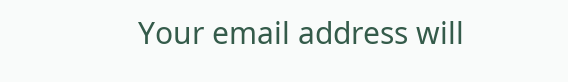Your email address will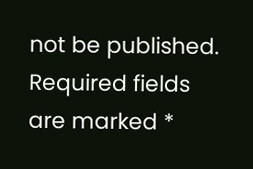not be published. Required fields are marked *